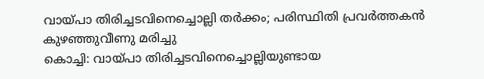വായ്പാ തിരിച്ചടവിനെച്ചൊല്ലി തർക്കം; പരിസ്ഥിതി പ്രവർത്തകൻ കുഴഞ്ഞുവീണു മരിച്ചു
കൊച്ചി: വായ്പാ തിരിച്ചടവിനെച്ചൊല്ലിയുണ്ടായ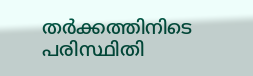തർക്കത്തിനിടെ പരിസ്ഥിതി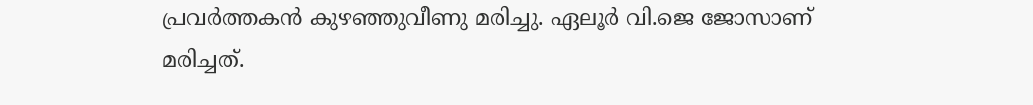പ്രവർത്തകൻ കുഴഞ്ഞുവീണു മരിച്ചു. ഏലൂർ വി.ജെ ജോസാണ് മരിച്ചത്.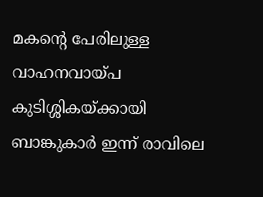മകന്റെ പേരിലുള്ള വാഹനവായ്പ കുടിശ്ശികയ്ക്കായി ബാങ്കുകാർ ഇന്ന് രാവിലെ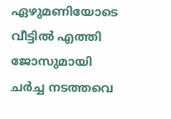ഏഴുമണിയോടെ വീട്ടിൽ എത്തി ജോസുമായി ചർച്ച നടത്തവെ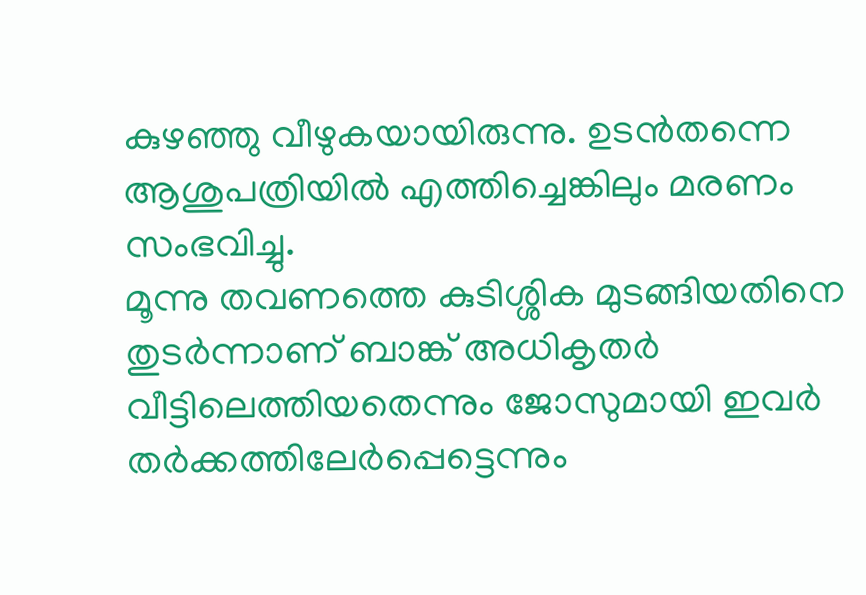കുഴഞ്ഞു വീഴുകയായിരുന്നു. ഉടൻതന്നെ ആശുപത്രിയിൽ എത്തിച്ചെങ്കിലും മരണം സംഭവിച്ചു.
മൂന്നു തവണത്തെ കുടിശ്ശിക മുടങ്ങിയതിനെ തുടർന്നാണ് ബാങ്ക് അധികൃതർ വീട്ടിലെത്തിയതെന്നും ജോസുമായി ഇവർ തർക്കത്തിലേർപ്പെട്ടെന്നും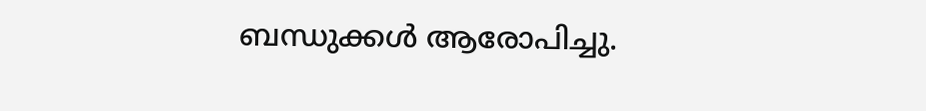ബന്ധുക്കൾ ആരോപിച്ചു.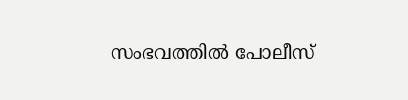സംഭവത്തിൽ പോലീസ്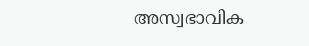അസ്വഭാവിക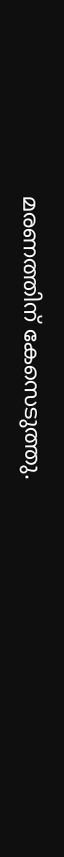മരണത്തിന് കേസെടുത്തു.